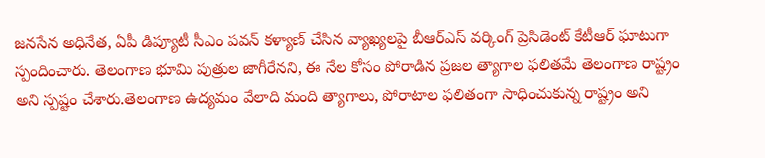జనసేన అధినేత, ఏపీ డిప్యూటీ సీఎం పవన్ కళ్యాణ్ చేసిన వ్యాఖ్యలపై బీఆర్ఎస్ వర్కింగ్ ప్రెసిడెంట్ కేటీఆర్ ఘాటుగా స్పందించారు. తెలంగాణ భూమి పుత్రుల జాగీరేనని, ఈ నేల కోసం పోరాడిన ప్రజల త్యాగాల ఫలితమే తెలంగాణ రాష్ట్రం అని స్పష్టం చేశారు.తెలంగాణ ఉద్యమం వేలాది మంది త్యాగాలు, పోరాటాల ఫలితంగా సాధించుకున్న రాష్ట్రం అని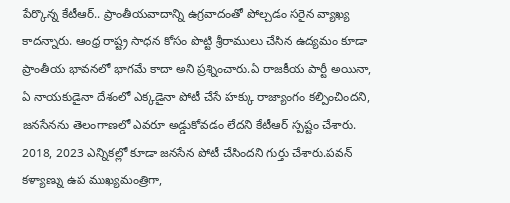పేర్కొన్న కేటీఆర్.. ప్రాంతీయవాదాన్ని ఉగ్రవాదంతో పోల్చడం సరైన వ్యాఖ్య కాదన్నారు. ఆంధ్ర రాష్ట్ర సాధన కోసం పొట్టి శ్రీరాములు చేసిన ఉద్యమం కూడా ప్రాంతీయ భావనలో భాగమే కాదా అని ప్రశ్నించారు.ఏ రాజకీయ పార్టీ అయినా, ఏ నాయకుడైనా దేశంలో ఎక్కడైనా పోటీ చేసే హక్కు రాజ్యాంగం కల్పించిందని, జనసేనను తెలంగాణలో ఎవరూ అడ్డుకోవడం లేదని కేటీఆర్ స్పష్టం చేశారు. 2018, 2023 ఎన్నికల్లో కూడా జనసేన పోటీ చేసిందని గుర్తు చేశారు.పవన్ కళ్యాణ్ను ఉప ముఖ్యమంత్రిగా,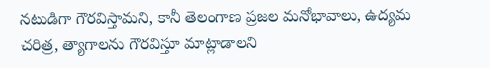నటుడిగా గౌరవిస్తామని, కానీ తెలంగాణ ప్రజల మనోభావాలు, ఉద్యమ చరిత్ర, త్యాగాలను గౌరవిస్తూ మాట్లాడాలని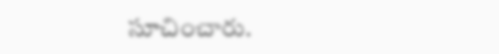సూచించారు.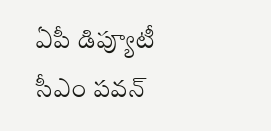ఏపీ డిప్యూటీ సీఎం పవన్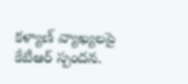కళ్యాణ్ వ్యాఖ్యలపై కేటీఆర్ స్పందన.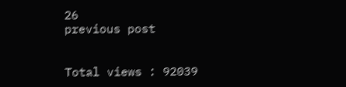26
previous post


Total views : 92039